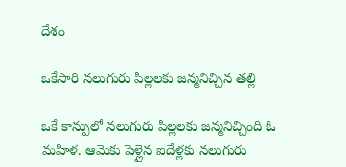దేశం

ఒకేసారి నలుగురు పిల్లలకు జన్మనిచ్చిన తల్లి

ఒకే కాన్పులో నలుగురు పిల్లలకు జన్మనిచ్చింది ఓ మహిళ. ఆమెకు పెళ్లైన ఐదేళ్లకు నలుగురు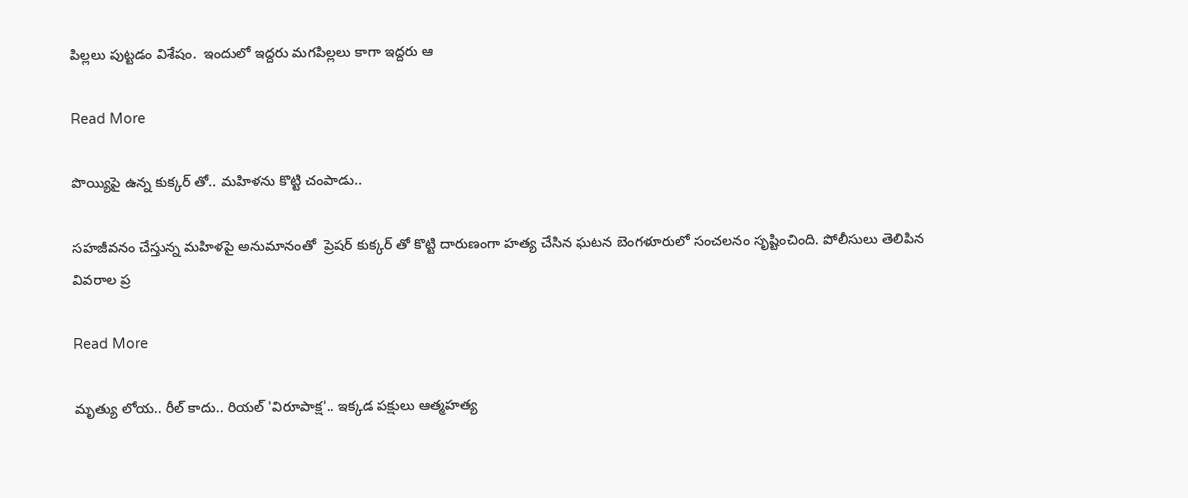పిల్లలు పుట్టడం విశేషం.  ఇందులో ఇద్దరు మగపిల్లలు కాగా ఇద్దరు ఆ

Read More

పొయ్యిపై ఉన్న కుక్కర్ తో.. మహిళను కొట్టి చంపాడు..

సహజీవనం చేస్తున్న మహిళపై అనుమానంతో  ప్రెషర్ కుక్కర్ తో కొట్టి దారుణంగా హత్య చేసిన ఘటన బెంగళూరులో సంచలనం సృష్టించింది. పోలీసులు తెలిపిన వివరాల ప్ర

Read More

మృత్యు లోయ.. రీల్ కాదు.. రియల్ 'విరూపాక్ష'.. ఇక్కడ పక్షులు ఆత్మహత్య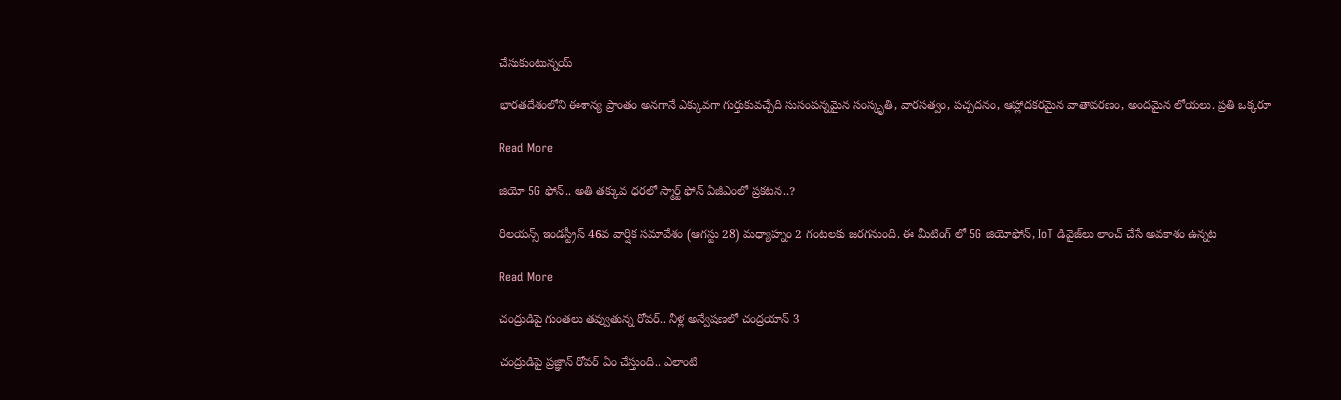చేసుకుంటున్నయ్

భారతదేశంలోని ఈశాన్య ప్రాంతం అనగానే ఎక్కువగా గుర్తుకువచ్చేది సుసంపన్నమైన సంస్కృతి, వారసత్వం, పచ్చదనం, ఆహ్లాదకరమైన వాతావరణం, అందమైన లోయలు. ప్రతి ఒక్కరూ

Read More

జియో 5G ఫోన్.. అతి తక్కువ ధరలో స్మార్ట్ ఫోన్ ఏజీఎంలో ప్రకటన..?

రిలయన్స్ ఇండస్ట్రీస్ 46వ వార్షిక సమావేశం (ఆగస్టు 28) మధ్యాహ్నం 2 గంటలకు జరగనుంది. ఈ మీటింగ్ లో 5G జియోఫోన్, IoT డివైజ్‌లు లాంచ్ చేసే అవకాశం ఉన్నట

Read More

చంద్రుడిపై గుంతలు తవ్వుతున్న రోవర్.. నీళ్ల అన్వేషణలో చంద్రయాన్ 3

చంద్రుడిపై ప్రజ్ఞాన్ రోవర్ ఏం చేస్తుంది.. ఎలాంటి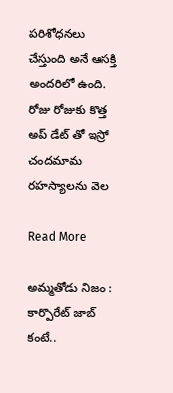పరిశోధనలు చేస్తుంది అనే ఆసక్తి అందరిలో ఉంది. రోజు రోజుకు కొత్త అప్ డేట్ తో ఇస్రో చందమామ రహస్యాలను వెల

Read More

అమ్మతోడు నిజం : కార్పొరేట్ జాబ్ కంటే..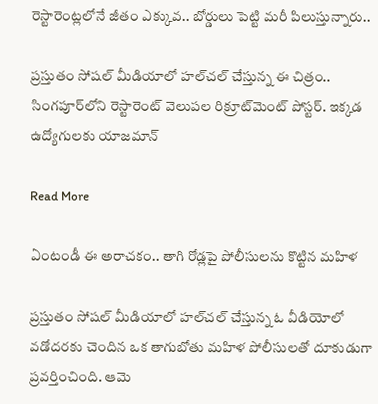రెస్టారెంట్లలోనే జీతం ఎక్కువ.. బోర్డులు పెట్టి మరీ పిలుస్తున్నారు..

ప్రస్తుతం సోషల్ మీడియాలో హల్‌చల్ చేస్తున్న ఈ చిత్రం.. సింగపూర్‌లోని రెస్టారెంట్ వెలుపల రిక్రూట్‌మెంట్ పోస్టర్. ఇక్కడ ఉద్యోగులకు యాజమాన్

Read More

ఏంటండీ ఈ అరాచకం.. తాగి రోడ్లపై పోలీసులను కొట్టిన మహిళ

ప్రస్తుతం సోషల్ మీడియాలో హల్‌చల్ చేస్తున్న ఓ వీడియోలో వడోదరకు చెందిన ఒక తాగుబోతు మహిళ పోలీసులతో దూకుడుగా ప్రవర్తించింది. ఆమె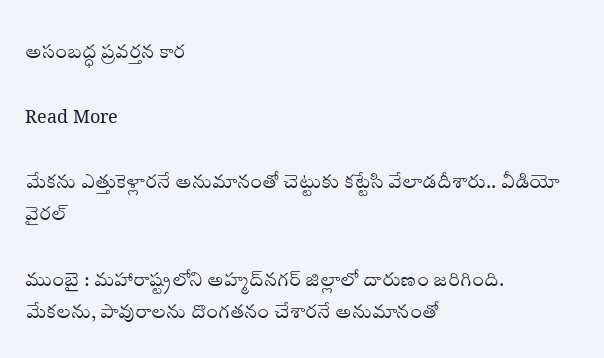అసంబద్ధ ప్రవర్తన కార

Read More

మేకను ఎత్తుకెళ్లారనే అనుమానంతో చెట్టుకు కట్టేసి వేలాడదీశారు.. వీడియో వైరల్

ముంబై : మహారాష్ట్రలోని అహ్మద్‌నగర్‌ జిల్లాలో దారుణం జరిగింది. మేకలను, పావురాలను దొంగతనం చేశారనే అనుమానంతో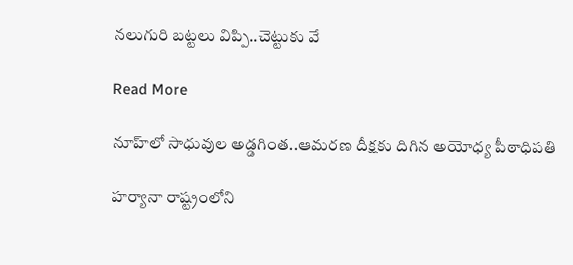నలుగురి బట్టలు విప్పి..చెట్టుకు వే

Read More

నూహ్‌లో సాధువుల అడ్డగింత..ఆమరణ దీక్షకు దిగిన అయోధ్య పీఠాధిపతి

హర్యానా రాష్ట్రంలోని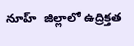నూహ్‌  జిల్లాలో ఉద్రిక్తత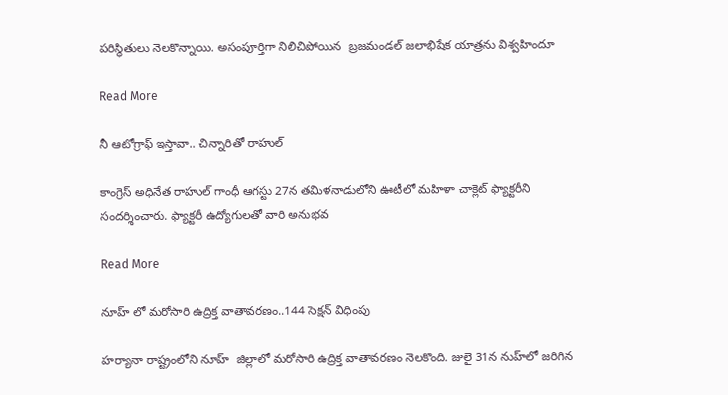పరిస్థితులు నెలకొన్నాయి. అసంపూర్తిగా నిలిచిపోయిన  బ్రజమండల్ జలాభిషేక యాత్రను విశ్వహిందూ

Read More

నీ ఆటోగ్రాఫ్ ఇస్తావా.. చిన్నారితో రాహుల్

కాంగ్రెస్‌ అధినేత రాహుల్‌ గాంధీ ఆగస్టు 27న తమిళనాడులోని ఊటీలో మహిళా చాక్లెట్‌ ఫ్యాక్టరీని సందర్శించారు. ఫ్యాక్టరీ ఉద్యోగులతో వారి అనుభవ

Read More

నూహ్‌ లో మరోసారి ఉద్రిక్త వాతావరణం..144 సెక్షన్ విధింపు

హర్యానా రాష్ట్రంలోని నూహ్‌  జిల్లాలో మరోసారి ఉద్రిక్త వాతావరణం నెలకొంది. జులై 31న నుహ్‌లో జరిగిన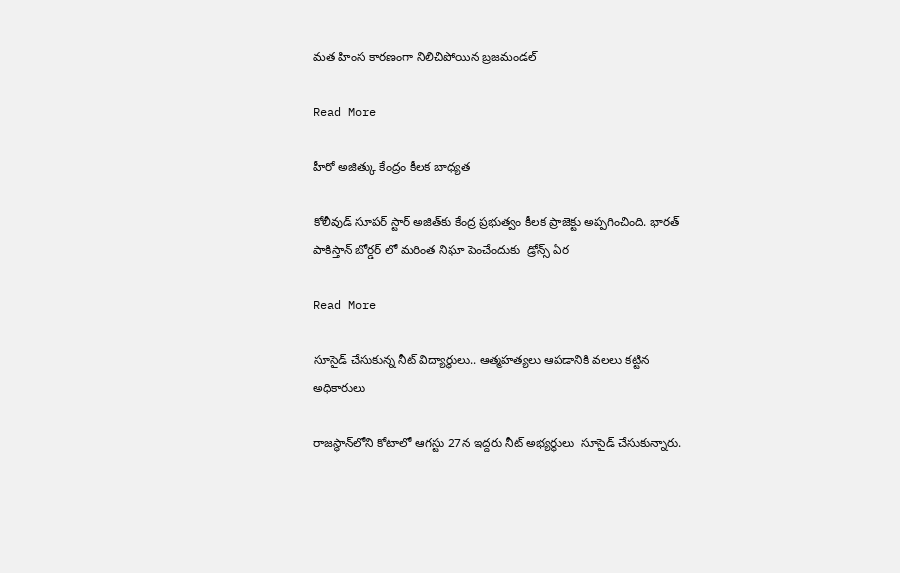మత హింస కారణంగా నిలిచిపోయిన బ్రజమండల్

Read More

హీరో అజిత్కు కేంద్రం కీలక బాధ్యత

కోలీవుడ్ సూపర్ స్టార్ అజిత్‌కు కేంద్ర ప్రభుత్వం కీలక ప్రాజెక్టు అప్పగించింది. భారత్ పాకిస్తాన్ బోర్డర్ లో మరింత నిఘా పెంచేందుకు  డ్రోన్స్ ఏర

Read More

సూసైడ్ చేసుకున్న నీట్ విద్యార్థులు.. ఆత్మహత్యలు ఆపడానికి వలలు కట్టిన అధికారులు

రాజస్థాన్‌లోని కోటాలో ఆగస్టు 27న ఇద్దరు నీట్‌ అభ్యర్థులు  సూసైడ్ చేసుకున్నారు.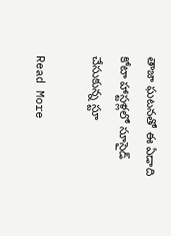తాజా ఘటనతో ఈ ఏడాది కోటా హాస్టళ్లలో సూసైడ్ చేసుకున్న స్టూ

Read More